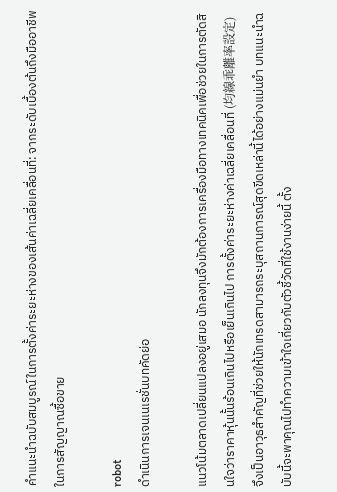คำแนะนำฉบับสมบูรณ์ในการตั้งค่าระยะห่างของเส้นค่าเฉลี่ยเคลื่อนที่: จากระดับเบื้องต้นถึงมืออาชีพในการสัญญาณซื้อขาย

robot
ดำเนินการเจนเนเรชั่นบทคัดย่อ

แนวโน้มตลาดเปลี่ยนแปลงอยู่เสมอ นักลงทุนจึงมักต้องการเครื่องมือทางเทคนิคเพื่อช่วยในการตัดสินใจว่าราคาหุ้นนั้นร้อนเกินไปหรือเย็นเกินไป การตั้งค่าระยะห่างค่าเฉลี่ยเคลื่อนที่ (均線乖離率設定) จึงเป็นอาวุธสำคัญที่ช่วยให้นักเทรดสามารถระบุสถานการณ์สุดขีดเหล่านี้ได้อย่างแม่นยำ บทแนะนำฉบับนี้จะพาคุณไปทำความเข้าใจเกี่ยวกับตัวชี้วัดที่ใช้งานง่ายนี้ ตั้ง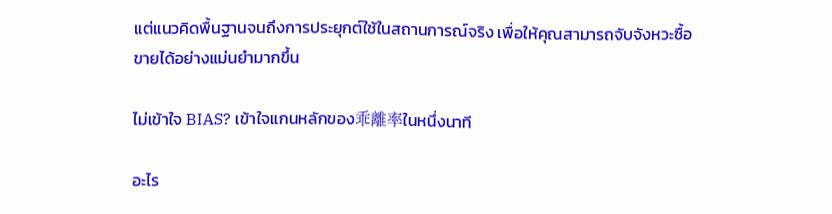แต่แนวคิดพื้นฐานจนถึงการประยุกต์ใช้ในสถานการณ์จริง เพื่อให้คุณสามารถจับจังหวะซื้อขายได้อย่างแม่นยำมากขึ้น

ไม่เข้าใจ BIAS? เข้าใจแกนหลักของ乖離率ในหนึ่งนาที

อะไร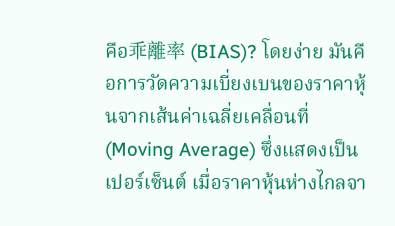คือ乖離率 (BIAS)? โดยง่าย มันคือการวัดความเบี่ยงเบนของราคาหุ้นจากเส้นค่าเฉลี่ยเคลื่อนที่ (Moving Average) ซึ่งแสดงเป็นเปอร์เซ็นต์ เมื่อราคาหุ้นห่างไกลจา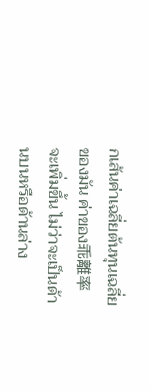กเส้นค่าเฉลี่ยต้นทุนเฉลี่ยของมัน ค่าของ乖離率จะเพิ่มขึ้น ไม่ว่าจะเป็นด้านบนหรือด้านล่าง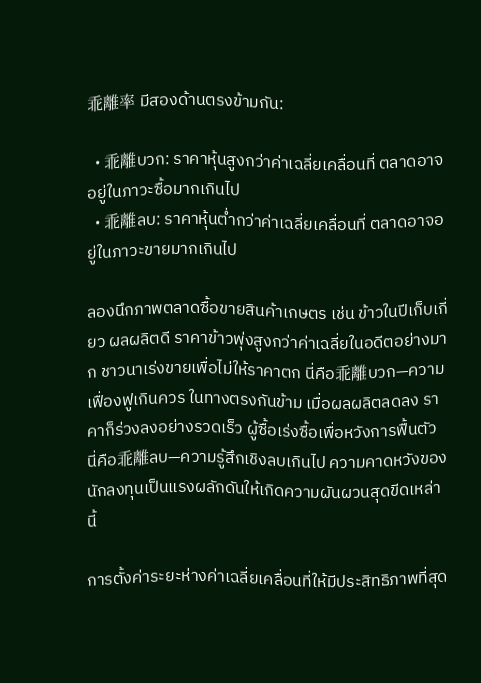乖離率 มีสองด้านตรงข้ามกัน:

  • 乖離บวก: ราคาหุ้นสูงกว่าค่าเฉลี่ยเคลื่อนที่ ตลาดอาจอยู่ในภาวะซื้อมากเกินไป
  • 乖離ลบ: ราคาหุ้นต่ำกว่าค่าเฉลี่ยเคลื่อนที่ ตลาดอาจอยู่ในภาวะขายมากเกินไป

ลองนึกภาพตลาดซื้อขายสินค้าเกษตร เช่น ข้าวในปีเก็บเกี่ยว ผลผลิตดี ราคาข้าวพุ่งสูงกว่าค่าเฉลี่ยในอดีตอย่างมาก ชาวนาเร่งขายเพื่อไม่ให้ราคาตก นี่คือ乖離บวก—ความเฟื่องฟูเกินควร ในทางตรงกันข้าม เมื่อผลผลิตลดลง ราคาก็ร่วงลงอย่างรวดเร็ว ผู้ซื้อเร่งซื้อเพื่อหวังการฟื้นตัว นี่คือ乖離ลบ—ความรู้สึกเชิงลบเกินไป ความคาดหวังของนักลงทุนเป็นแรงผลักดันให้เกิดความผันผวนสุดขีดเหล่านี้

การตั้งค่าระยะห่างค่าเฉลี่ยเคลื่อนที่ให้มีประสิทธิภาพที่สุด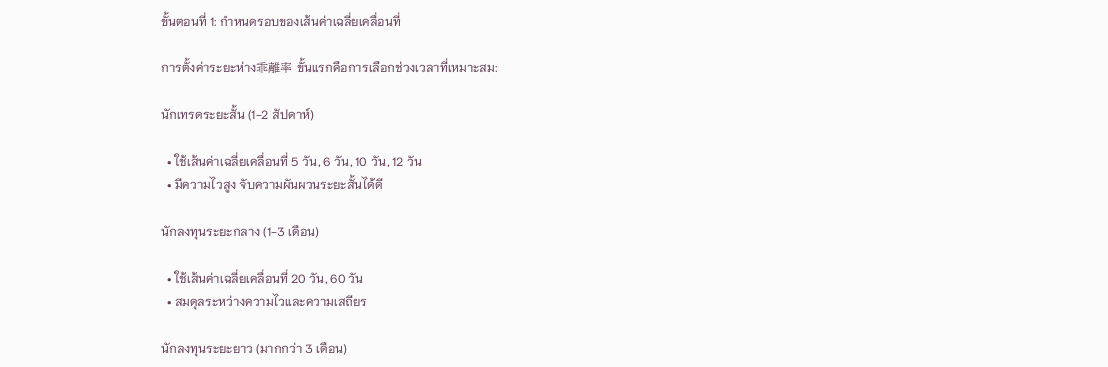ขั้นตอนที่ 1: กำหนดรอบของเส้นค่าเฉลี่ยเคลื่อนที่

การตั้งค่าระยะห่าง乖離率 ขั้นแรกคือการเลือกช่วงเวลาที่เหมาะสม:

นักเทรดระยะสั้น (1-2 สัปดาห์)

  • ใช้เส้นค่าเฉลี่ยเคลื่อนที่ 5 วัน, 6 วัน, 10 วัน, 12 วัน
  • มีความไวสูง จับความผันผวนระยะสั้นได้ดี

นักลงทุนระยะกลาง (1-3 เดือน)

  • ใช้เส้นค่าเฉลี่ยเคลื่อนที่ 20 วัน, 60 วัน
  • สมดุลระหว่างความไวและความเสถียร

นักลงทุนระยะยาว (มากกว่า 3 เดือน)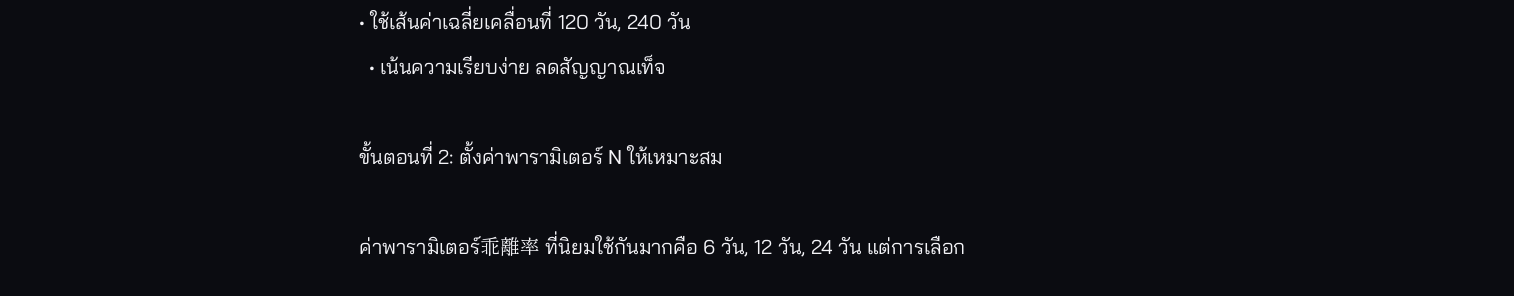• ใช้เส้นค่าเฉลี่ยเคลื่อนที่ 120 วัน, 240 วัน
  • เน้นความเรียบง่าย ลดสัญญาณเท็จ

ขั้นตอนที่ 2: ตั้งค่าพารามิเตอร์ N ให้เหมาะสม

ค่าพารามิเตอร์乖離率 ที่นิยมใช้กันมากคือ 6 วัน, 12 วัน, 24 วัน แต่การเลือก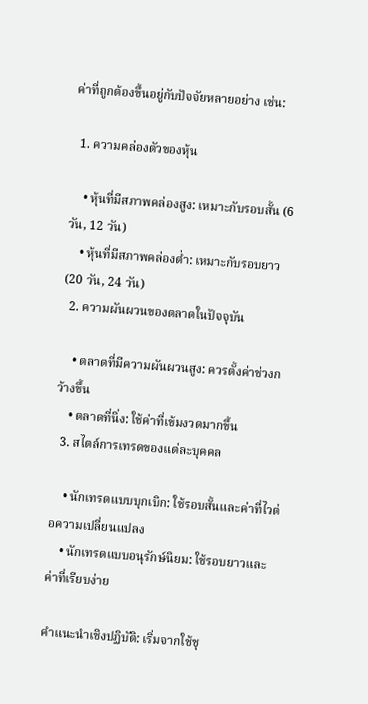ค่าที่ถูกต้องขึ้นอยู่กับปัจจัยหลายอย่าง เช่น:

  1. ความคล่องตัวของหุ้น

    • หุ้นที่มีสภาพคล่องสูง: เหมาะกับรอบสั้น (6 วัน, 12 วัน)
    • หุ้นที่มีสภาพคล่องต่ำ: เหมาะกับรอบยาว (20 วัน, 24 วัน)
  2. ความผันผวนของตลาดในปัจจุบัน

    • ตลาดที่มีความผันผวนสูง: ควรตั้งค่าช่วงกว้างขึ้น
    • ตลาดที่นิ่ง: ใช้ค่าที่เข้มงวดมากขึ้น
  3. สไตล์การเทรดของแต่ละบุคคล

    • นักเทรดแบบบุกเบิก: ใช้รอบสั้นและค่าที่ไวต่อความเปลี่ยนแปลง
    • นักเทรดแบบอนุรักษ์นิยม: ใช้รอบยาวและค่าที่เรียบง่าย

คำแนะนำเชิงปฏิบัติ: เริ่มจากใช้ชุ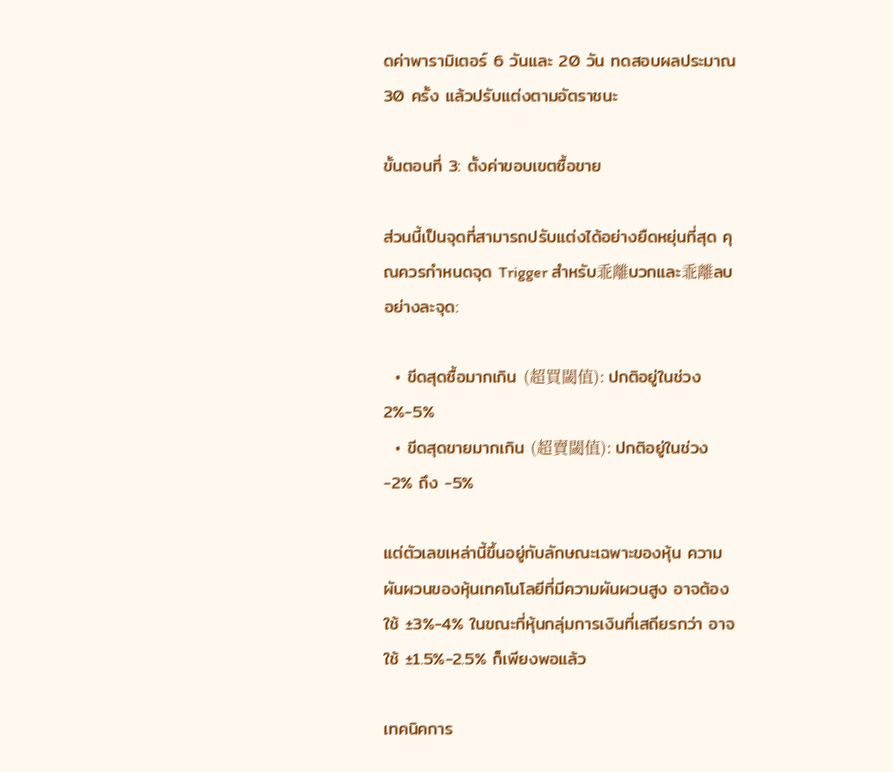ดค่าพารามิเตอร์ 6 วันและ 20 วัน ทดสอบผลประมาณ 30 ครั้ง แล้วปรับแต่งตามอัตราชนะ

ขั้นตอนที่ 3: ตั้งค่าขอบเขตซื้อขาย

ส่วนนี้เป็นจุดที่สามารถปรับแต่งได้อย่างยืดหยุ่นที่สุด คุณควรกำหนดจุด Trigger สำหรับ乖離บวกและ乖離ลบ อย่างละจุด:

  • ขีดสุดซื้อมากเกิน (超買閾值): ปกติอยู่ในช่วง 2%-5%
  • ขีดสุดขายมากเกิน (超賣閾值): ปกติอยู่ในช่วง -2% ถึง -5%

แต่ตัวเลขเหล่านี้ขึ้นอยู่กับลักษณะเฉพาะของหุ้น ความผันผวนของหุ้นเทคโนโลยีที่มีความผันผวนสูง อาจต้องใช้ ±3%-4% ในขณะที่หุ้นกลุ่มการเงินที่เสถียรกว่า อาจใช้ ±1.5%-2.5% ก็เพียงพอแล้ว

เทคนิคการ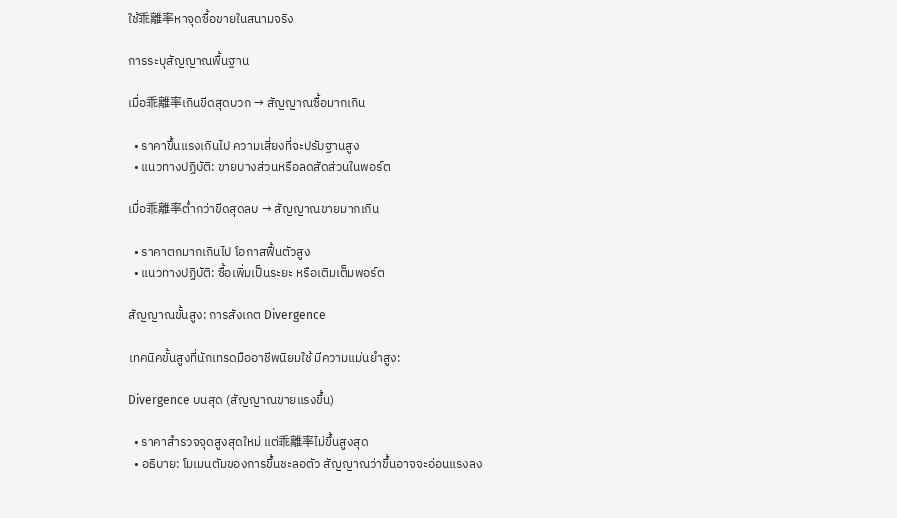ใช้乖離率หาจุดซื้อขายในสนามจริง

การระบุสัญญาณพื้นฐาน

เมื่อ乖離率เกินขีดสุดบวก → สัญญาณซื้อมากเกิน

  • ราคาขึ้นแรงเกินไป ความเสี่ยงที่จะปรับฐานสูง
  • แนวทางปฏิบัติ: ขายบางส่วนหรือลดสัดส่วนในพอร์ต

เมื่อ乖離率ต่ำกว่าขีดสุดลบ → สัญญาณขายมากเกิน

  • ราคาตกมากเกินไป โอกาสฟื้นตัวสูง
  • แนวทางปฏิบัติ: ซื้อเพิ่มเป็นระยะ หรือเติมเต็มพอร์ต

สัญญาณขั้นสูง: การสังเกต Divergence

เทคนิคขั้นสูงที่นักเทรดมืออาชีพนิยมใช้ มีความแม่นยำสูง:

Divergence บนสุด (สัญญาณขายแรงขึ้น)

  • ราคาสำรวจจุดสูงสุดใหม่ แต่乖離率ไม่ขึ้นสูงสุด
  • อธิบาย: โมเมนตัมของการขึ้นชะลอตัว สัญญาณว่าขึ้นอาจจะอ่อนแรงลง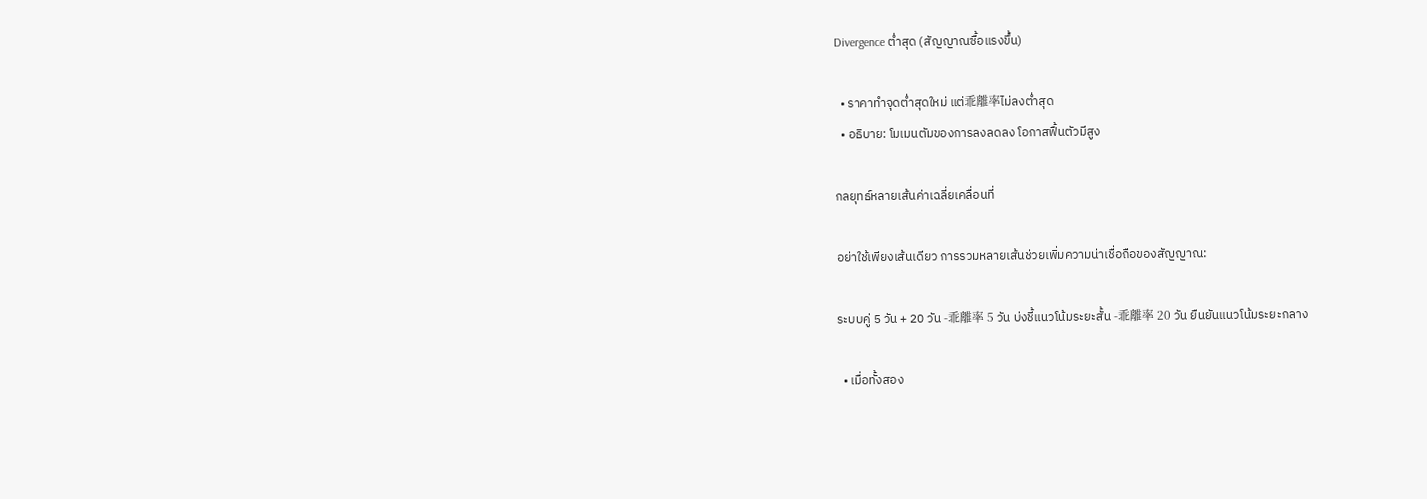Divergence ต่ำสุด (สัญญาณซื้อแรงขึ้น)

  • ราคาทำจุดต่ำสุดใหม่ แต่乖離率ไม่ลงต่ำสุด
  • อธิบาย: โมเมนตัมของการลงลดลง โอกาสฟื้นตัวมีสูง

กลยุทธ์หลายเส้นค่าเฉลี่ยเคลื่อนที่

อย่าใช้เพียงเส้นเดียว การรวมหลายเส้นช่วยเพิ่มความน่าเชื่อถือของสัญญาณ:

ระบบคู่ 5 วัน + 20 วัน -乖離率 5 วัน บ่งชี้แนวโน้มระยะสั้น -乖離率 20 วัน ยืนยันแนวโน้มระยะกลาง

  • เมื่อทั้งสอง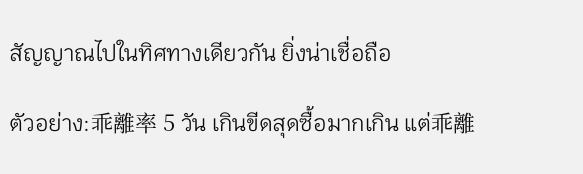สัญญาณไปในทิศทางเดียวกัน ยิ่งน่าเชื่อถือ

ตัวอย่าง:乖離率 5 วัน เกินขีดสุดซื้อมากเกิน แต่乖離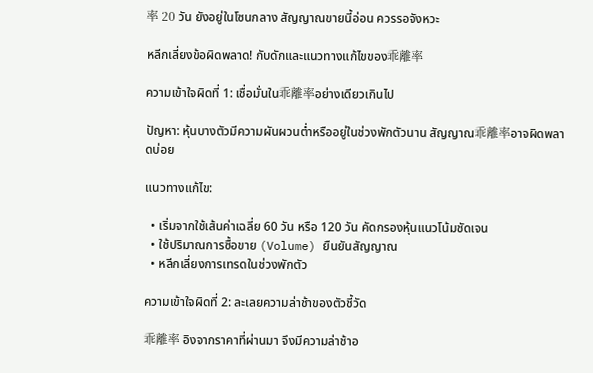率 20 วัน ยังอยู่ในโซนกลาง สัญญาณขายนี้อ่อน ควรรอจังหวะ

หลีกเลี่ยงข้อผิดพลาด! กับดักและแนวทางแก้ไขของ乖離率

ความเข้าใจผิดที่ 1: เชื่อมั่นใน乖離率อย่างเดียวเกินไป

ปัญหา: หุ้นบางตัวมีความผันผวนต่ำหรืออยู่ในช่วงพักตัวนาน สัญญาณ乖離率อาจผิดพลาดบ่อย

แนวทางแก้ไข:

  • เริ่มจากใช้เส้นค่าเฉลี่ย 60 วัน หรือ 120 วัน คัดกรองหุ้นแนวโน้มชัดเจน
  • ใช้ปริมาณการซื้อขาย (Volume) ยืนยันสัญญาณ
  • หลีกเลี่ยงการเทรดในช่วงพักตัว

ความเข้าใจผิดที่ 2: ละเลยความล่าช้าของตัวชี้วัด

乖離率 อิงจากราคาที่ผ่านมา จึงมีความล่าช้าอ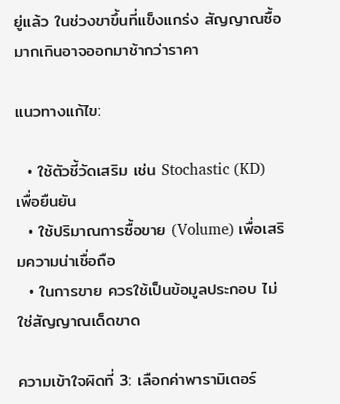ยู่แล้ว ในช่วงขาขึ้นที่แข็งแกร่ง สัญญาณซื้อมากเกินอาจออกมาช้ากว่าราคา

แนวทางแก้ไข:

  • ใช้ตัวชี้วัดเสริม เช่น Stochastic (KD) เพื่อยืนยัน
  • ใช้ปริมาณการซื้อขาย (Volume) เพื่อเสริมความน่าเชื่อถือ
  • ในการขาย ควรใช้เป็นข้อมูลประกอบ ไม่ใช่สัญญาณเด็ดขาด

ความเข้าใจผิดที่ 3: เลือกค่าพารามิเตอร์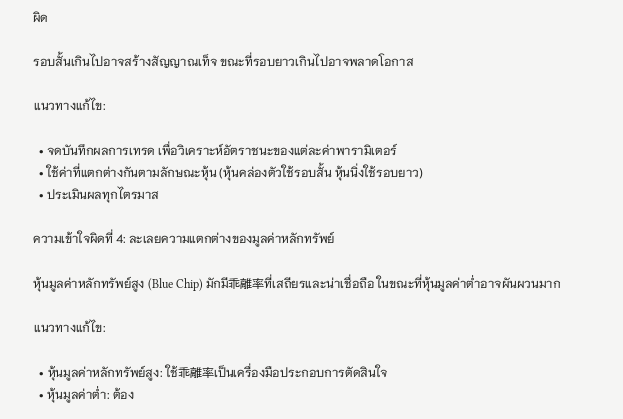ผิด

รอบสั้นเกินไปอาจสร้างสัญญาณเท็จ ขณะที่รอบยาวเกินไปอาจพลาดโอกาส

แนวทางแก้ไข:

  • จดบันทึกผลการเทรด เพื่อวิเคราะห์อัตราชนะของแต่ละค่าพารามิเตอร์
  • ใช้ค่าที่แตกต่างกันตามลักษณะหุ้น (หุ้นคล่องตัวใช้รอบสั้น หุ้นนิ่งใช้รอบยาว)
  • ประเมินผลทุกไตรมาส

ความเข้าใจผิดที่ 4: ละเลยความแตกต่างของมูลค่าหลักทรัพย์

หุ้นมูลค่าหลักทรัพย์สูง (Blue Chip) มักมี乖離率ที่เสถียรและน่าเชื่อถือ ในขณะที่หุ้นมูลค่าต่ำอาจผันผวนมาก

แนวทางแก้ไข:

  • หุ้นมูลค่าหลักทรัพย์สูง: ใช้乖離率เป็นเครื่องมือประกอบการตัดสินใจ
  • หุ้นมูลค่าต่ำ: ต้อง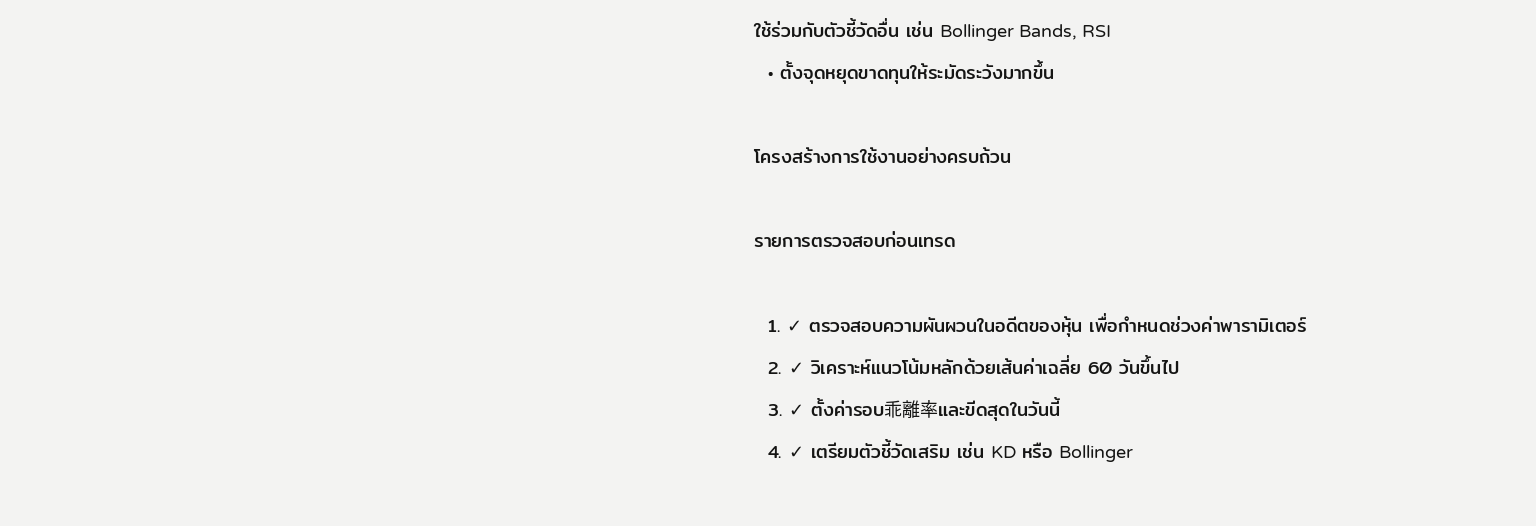ใช้ร่วมกับตัวชี้วัดอื่น เช่น Bollinger Bands, RSI
  • ตั้งจุดหยุดขาดทุนให้ระมัดระวังมากขึ้น

โครงสร้างการใช้งานอย่างครบถ้วน

รายการตรวจสอบก่อนเทรด

  1. ✓ ตรวจสอบความผันผวนในอดีตของหุ้น เพื่อกำหนดช่วงค่าพารามิเตอร์
  2. ✓ วิเคราะห์แนวโน้มหลักด้วยเส้นค่าเฉลี่ย 60 วันขึ้นไป
  3. ✓ ตั้งค่ารอบ乖離率และขีดสุดในวันนี้
  4. ✓ เตรียมตัวชี้วัดเสริม เช่น KD หรือ Bollinger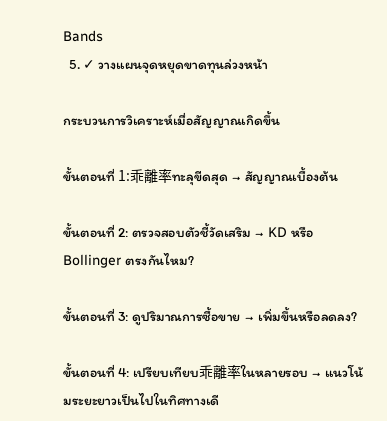Bands
  5. ✓ วางแผนจุดหยุดขาดทุนล่วงหน้า

กระบวนการวิเคราะห์เมื่อสัญญาณเกิดขึ้น

ขั้นตอนที่ 1:乖離率ทะลุขีดสุด → สัญญาณเบื้องต้น

ขั้นตอนที่ 2: ตรวจสอบตัวชี้วัดเสริม → KD หรือ Bollinger ตรงกันไหม?

ขั้นตอนที่ 3: ดูปริมาณการซื้อขาย → เพิ่มขึ้นหรือลดลง?

ขั้นตอนที่ 4: เปรียบเทียบ乖離率ในหลายรอบ → แนวโน้มระยะยาวเป็นไปในทิศทางเดี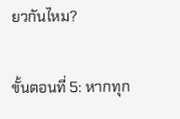ยวกันไหม?

ขั้นตอนที่ 5: หากทุก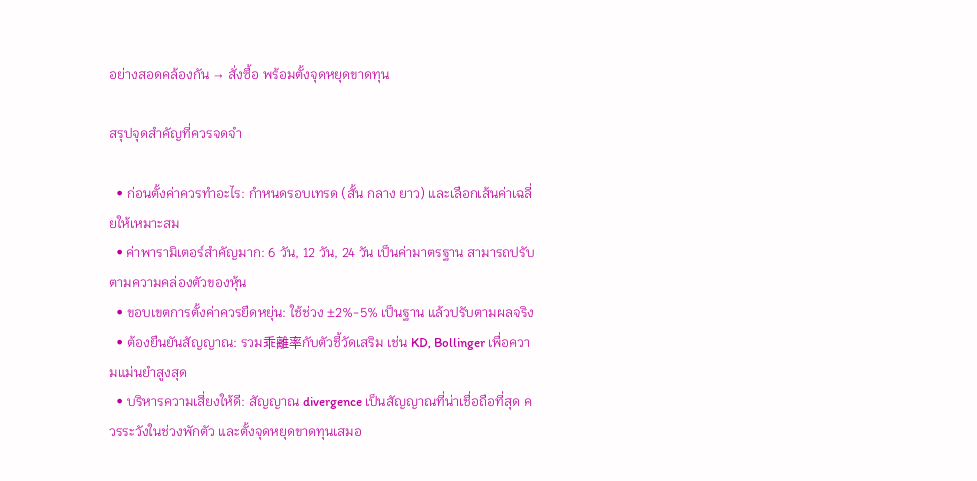อย่างสอดคล้องกัน → สั่งซื้อ พร้อมตั้งจุดหยุดขาดทุน

สรุปจุดสำคัญที่ควรจดจำ

  • ก่อนตั้งค่าควรทำอะไร: กำหนดรอบเทรด (สั้น กลาง ยาว) และเลือกเส้นค่าเฉลี่ยให้เหมาะสม
  • ค่าพารามิเตอร์สำคัญมาก: 6 วัน, 12 วัน, 24 วัน เป็นค่ามาตรฐาน สามารถปรับตามความคล่องตัวของหุ้น
  • ขอบเขตการตั้งค่าควรยืดหยุ่น: ใช้ช่วง ±2%-5% เป็นฐาน แล้วปรับตามผลจริง
  • ต้องยืนยันสัญญาณ: รวม乖離率กับตัวชี้วัดเสริม เช่น KD, Bollinger เพื่อความแม่นยำสูงสุด
  • บริหารความเสี่ยงให้ดี: สัญญาณ divergence เป็นสัญญาณที่น่าเชื่อถือที่สุด ควรระวังในช่วงพักตัว และตั้งจุดหยุดขาดทุนเสมอ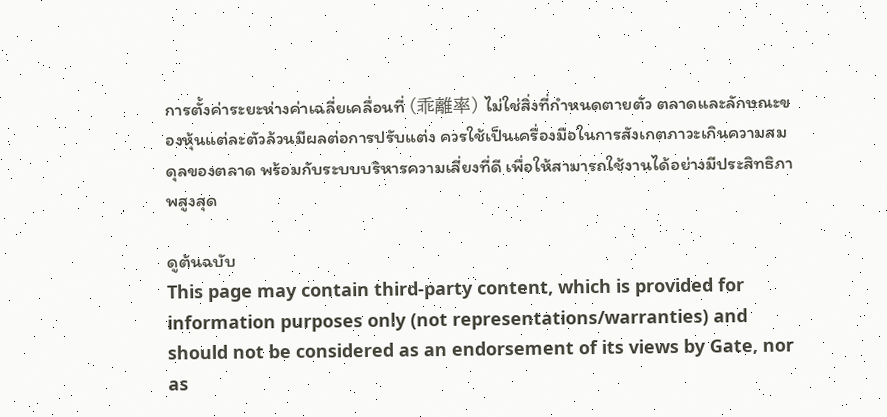การตั้งค่าระยะห่างค่าเฉลี่ยเคลื่อนที่ (乖離率) ไม่ใช่สิ่งที่กำหนดตายตัว ตลาดและลักษณะของหุ้นแต่ละตัวล้วนมีผลต่อการปรับแต่ง ควรใช้เป็นเครื่องมือในการสังเกตภาวะเกินความสมดุลของตลาด พร้อมกับระบบบริหารความเสี่ยงที่ดี เพื่อให้สามารถใช้งานได้อย่างมีประสิทธิภาพสูงสุด

ดูต้นฉบับ
This page may contain third-party content, which is provided for information purposes only (not representations/warranties) and should not be considered as an endorsement of its views by Gate, nor as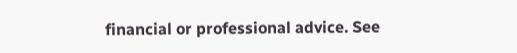financial or professional advice. See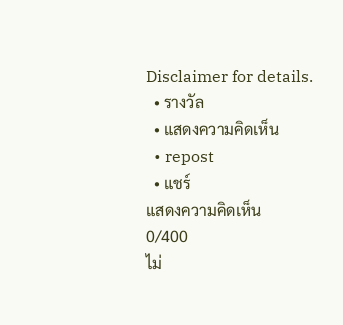Disclaimer for details.
  • รางวัล
  • แสดงความคิดเห็น
  • repost
  • แชร์
แสดงความคิดเห็น
0/400
ไม่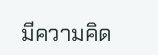มีความคิด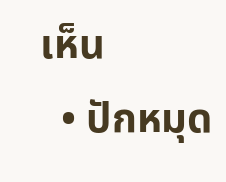เห็น
  • ปักหมุด